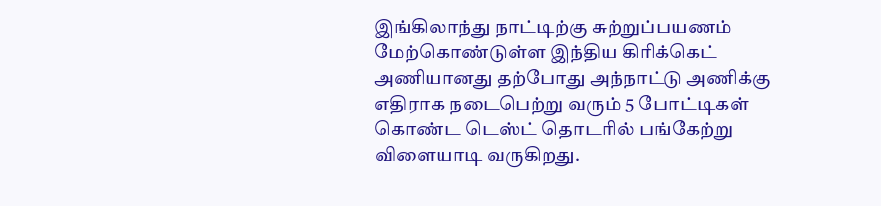இங்கிலாந்து நாட்டிற்கு சுற்றுப்பயணம் மேற்கொண்டுள்ள இந்திய கிரிக்கெட் அணியானது தற்போது அந்நாட்டு அணிக்கு எதிராக நடைபெற்று வரும் 5 போட்டிகள் கொண்ட டெஸ்ட் தொடரில் பங்கேற்று விளையாடி வருகிறது.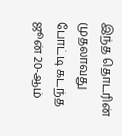இந்த தொடரின் முதலாவது போட்டி கடந்த ஜூன் 20-ஆம்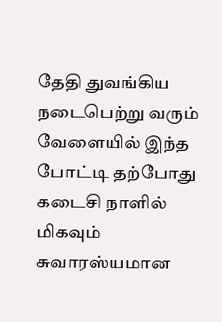தேதி துவங்கிய நடைபெற்று வரும் வேளையில் இந்த போட்டி தற்போது கடைசி நாளில் மிகவும் சுவாரஸ்யமான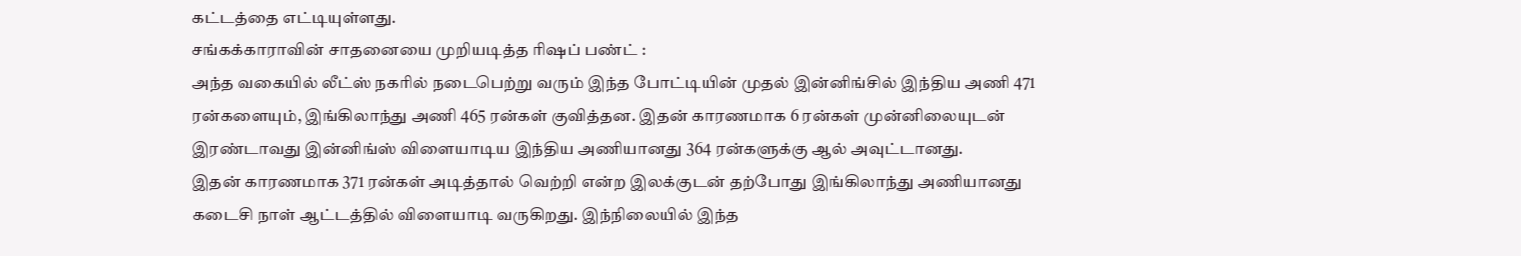கட்டத்தை எட்டியுள்ளது.
சங்கக்காராவின் சாதனையை முறியடித்த ரிஷப் பண்ட் :
அந்த வகையில் லீட்ஸ் நகரில் நடைபெற்று வரும் இந்த போட்டியின் முதல் இன்னிங்சில் இந்திய அணி 471 ரன்களையும், இங்கிலாந்து அணி 465 ரன்கள் குவித்தன. இதன் காரணமாக 6 ரன்கள் முன்னிலையுடன் இரண்டாவது இன்னிங்ஸ் விளையாடிய இந்திய அணியானது 364 ரன்களுக்கு ஆல் அவுட்டானது.
இதன் காரணமாக 371 ரன்கள் அடித்தால் வெற்றி என்ற இலக்குடன் தற்போது இங்கிலாந்து அணியானது கடைசி நாள் ஆட்டத்தில் விளையாடி வருகிறது. இந்நிலையில் இந்த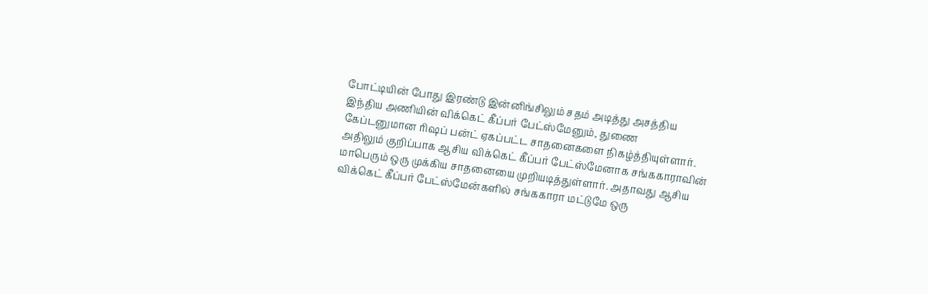போட்டியின் போது இரண்டு இன்னிங்சிலும் சதம் அடித்து அசத்திய இந்திய அணியின் விக்கெட் கீப்பர் பேட்ஸ்மேனும், துணை கேப்டனுமான ரிஷப் பன்ட் ஏகப்பட்ட சாதனைகளை நிகழ்த்தியுள்ளார்.
அதிலும் குறிப்பாக ஆசிய விக்கெட் கீப்பர் பேட்ஸ்மேனாக சங்ககாராவின் மாபெரும் ஒரு முக்கிய சாதனையை முறியடித்துள்ளார். அதாவது ஆசிய விக்கெட் கீப்பர் பேட்ஸ்மேன்களில் சங்ககாரா மட்டுமே ஒரு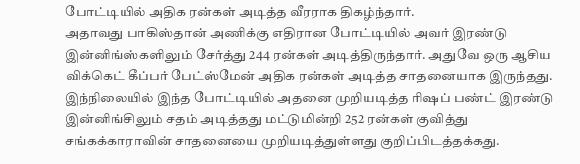போட்டியில் அதிக ரன்கள் அடித்த வீரராக திகழ்ந்தார்.
அதாவது பாகிஸ்தான் அணிக்கு எதிரான போட்டியில் அவர் இரண்டு இன்னிங்ஸ்களிலும் சேர்த்து 244 ரன்கள் அடித்திருந்தார். அதுவே ஒரு ஆசிய விக்கெட் கீப்பர் பேட்ஸ்மேன் அதிக ரன்கள் அடித்த சாதனையாக இருந்தது. இந்நிலையில் இந்த போட்டியில் அதனை முறியடித்த ரிஷப் பண்ட் இரண்டு இன்னிங்சிலும் சதம் அடித்தது மட்டுமின்றி 252 ரன்கள் குவித்து சங்கக்காராவின் சாதனையை முறியடித்துள்ளது குறிப்பிடத்தக்கது.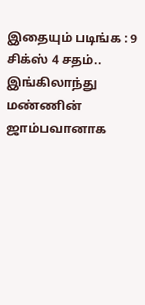இதையும் படிங்க : 9 சிக்ஸ் 4 சதம்.. இங்கிலாந்து மண்ணின் ஜாம்பவானாக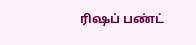ரிஷப் பண்ட்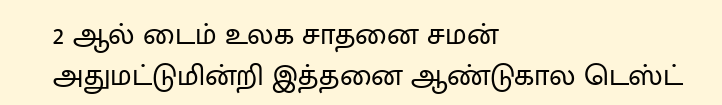2 ஆல் டைம் உலக சாதனை சமன்
அதுமட்டுமின்றி இத்தனை ஆண்டுகால டெஸ்ட்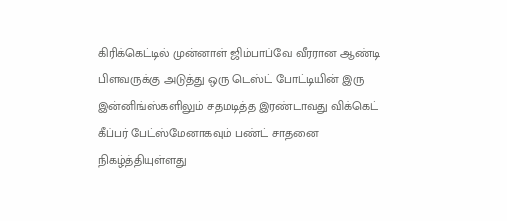கிரிக்கெட்டில் முன்னாள் ஜிம்பாப்வே வீரரான ஆண்டி பிளவருக்கு அடுத்து ஒரு டெஸ்ட் போட்டியின் இரு இன்னிங்ஸ்களிலும் சதமடித்த இரண்டாவது விக்கெட் கீப்பர் பேட்ஸ்மேனாகவும் பண்ட் சாதனை நிகழ்த்தியுள்ளது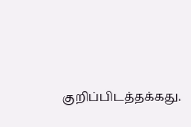குறிப்பிடத்தக்கது.